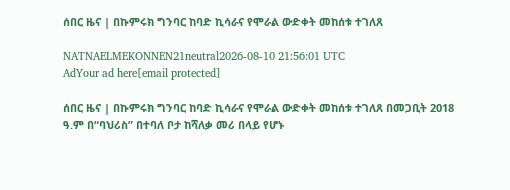ሰበር ዜና | በኩምሩክ ግንባር ከባድ ኪሳራና የሞራል ውድቀት መከሰቱ ተገለጸ

NATNAELMEKONNEN21neutral2026-08-10 21:56:01 UTC
AdYour ad here[email protected]

ሰበር ዜና | በኩምሩክ ግንባር ከባድ ኪሳራና የሞራል ውድቀት መከሰቱ ተገለጸ በመጋቢት 2018 ዓ.ም በ“ባህሪስ” በተባለ ቦታ ከሻለቃ መሪ በላይ የሆኑ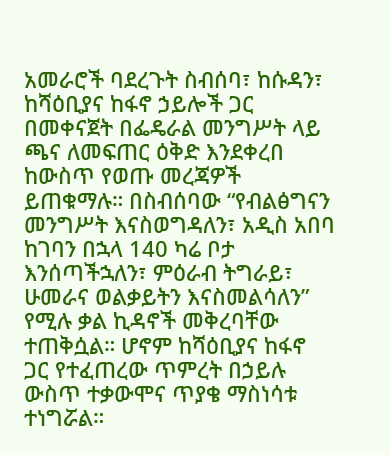አመራሮች ባደረጉት ስብሰባ፣ ከሱዳን፣ ከሻዕቢያና ከፋኖ ኃይሎች ጋር በመቀናጀት በፌዴራል መንግሥት ላይ ጫና ለመፍጠር ዕቅድ እንደቀረበ ከውስጥ የወጡ መረጃዎች ይጠቁማሉ። በስብሰባው “የብልፅግናን መንግሥት እናስወግዳለን፣ አዲስ አበባ ከገባን በኋላ 140 ካሬ ቦታ እንሰጣችኋለን፣ ምዕራብ ትግራይ፣ ሁመራና ወልቃይትን እናስመልሳለን” የሚሉ ቃል ኪዳኖች መቅረባቸው ተጠቅሷል። ሆኖም ከሻዕቢያና ከፋኖ ጋር የተፈጠረው ጥምረት በኃይሉ ውስጥ ተቃውሞና ጥያቄ ማስነሳቱ ተነግሯል።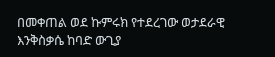በመቀጠል ወደ ኩምሩክ የተደረገው ወታደራዊ እንቅስቃሴ ከባድ ውጊያ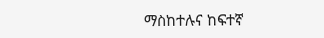ማስከተሉና ከፍተኛ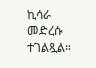ኪሳራ መድረሱ ተገልጿል።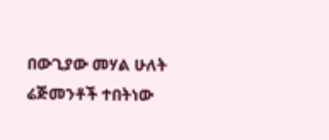በውጊያው መሃል ሁለት ሬጅመንቶች ተበትነው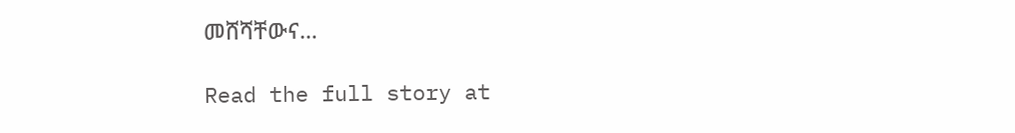መሸሻቸውና…

Read the full story at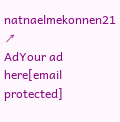natnaelmekonnen21 ↗
AdYour ad here[email protected]